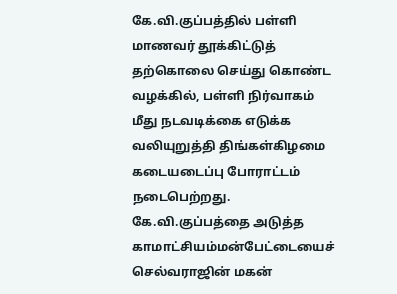கே.வி.குப்பத்தில் பள்ளி மாணவர் தூக்கிட்டுத் தற்கொலை செய்து கொண்ட வழக்கில், பள்ளி நிர்வாகம் மீது நடவடிக்கை எடுக்க வலியுறுத்தி திங்கள்கிழமை கடையடைப்பு போராட்டம் நடைபெற்றது.
கே.வி.குப்பத்தை அடுத்த காமாட்சியம்மன்பேட்டையைச் செல்வராஜின் மகன்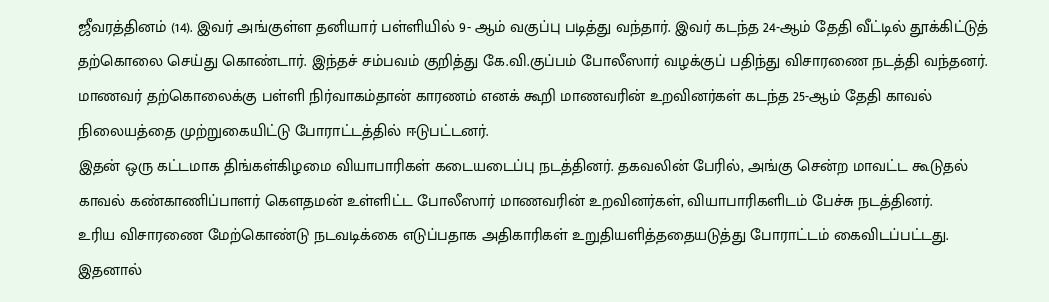ஜீவரத்தினம் (14). இவர் அங்குள்ள தனியார் பள்ளியில் 9- ஆம் வகுப்பு படித்து வந்தார். இவர் கடந்த 24-ஆம் தேதி வீட்டில் தூக்கிட்டுத் தற்கொலை செய்து கொண்டார். இந்தச் சம்பவம் குறித்து கே.வி.குப்பம் போலீஸார் வழக்குப் பதிந்து விசாரணை நடத்தி வந்தனர்.
மாணவர் தற்கொலைக்கு பள்ளி நிர்வாகம்தான் காரணம் எனக் கூறி மாணவரின் உறவினர்கள் கடந்த 25-ஆம் தேதி காவல் நிலையத்தை முற்றுகையிட்டு போராட்டத்தில் ஈடுபட்டனர்.
இதன் ஒரு கட்டமாக திங்கள்கிழமை வியாபாரிகள் கடையடைப்பு நடத்தினர். தகவலின் பேரில், அங்கு சென்ற மாவட்ட கூடுதல் காவல் கண்காணிப்பாளர் கெளதமன் உள்ளிட்ட போலீஸார் மாணவரின் உறவினர்கள், வியாபாரிகளிடம் பேச்சு நடத்தினர்.
உரிய விசாரணை மேற்கொண்டு நடவடிக்கை எடுப்பதாக அதிகாரிகள் உறுதியளித்ததையடுத்து போராட்டம் கைவிடப்பட்டது. இதனால்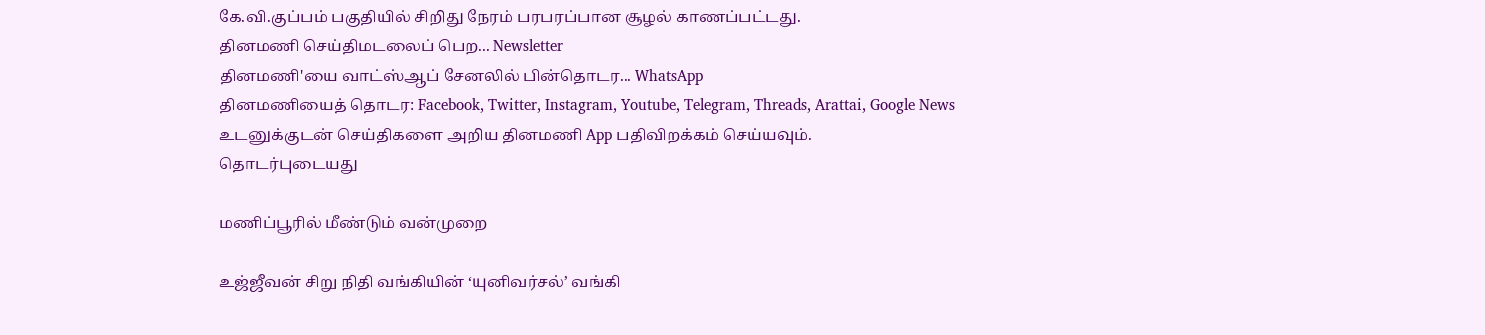கே.வி.குப்பம் பகுதியில் சிறிது நேரம் பரபரப்பான சூழல் காணப்பட்டது.
தினமணி செய்திமடலைப் பெற... Newsletter
தினமணி'யை வாட்ஸ்ஆப் சேனலில் பின்தொடர... WhatsApp
தினமணியைத் தொடர: Facebook, Twitter, Instagram, Youtube, Telegram, Threads, Arattai, Google News
உடனுக்குடன் செய்திகளை அறிய தினமணி App பதிவிறக்கம் செய்யவும்.
தொடர்புடையது

மணிப்பூரில் மீண்டும் வன்முறை

உஜ்ஜீவன் சிறு நிதி வங்கியின் ‘யுனிவர்சல்’ வங்கி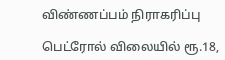விண்ணப்பம் நிராகரிப்பு

பெட்ரோல் விலையில் ரூ.18,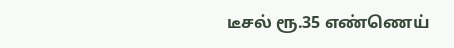டீசல் ரூ.35 எண்ணெய்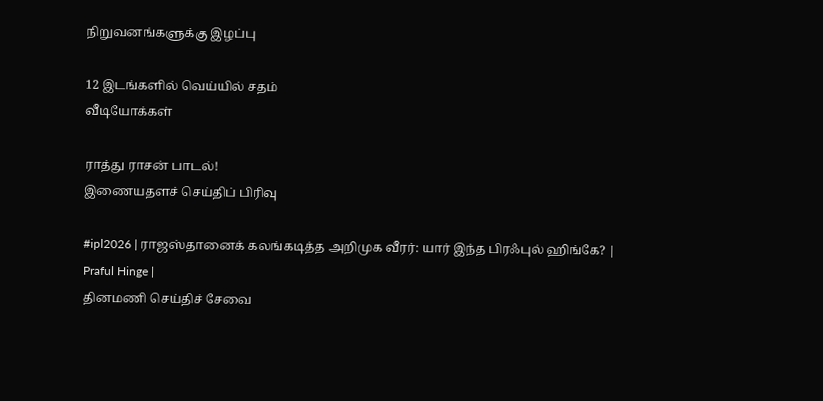நிறுவனங்களுக்கு இழப்பு

12 இடங்களில் வெய்யில் சதம்
வீடியோக்கள்

ராத்து ராசன் பாடல்!
இணையதளச் செய்திப் பிரிவு

#ipl2026 | ராஜஸ்தானைக் கலங்கடித்த அறிமுக வீரர்: யார் இந்த பிரஃபுல் ஹிங்கே? | Praful Hinge |
தினமணி செய்திச் சேவை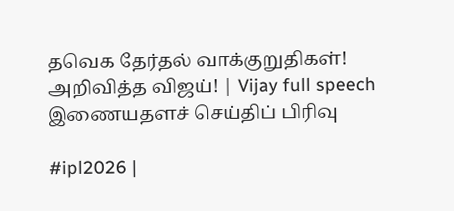தவெக தேர்தல் வாக்குறுதிகள்! அறிவித்த விஜய்! | Vijay full speech
இணையதளச் செய்திப் பிரிவு

#ipl2026 |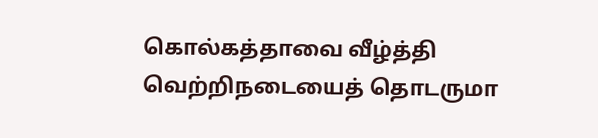கொல்கத்தாவை வீழ்த்தி வெற்றிநடையைத் தொடருமா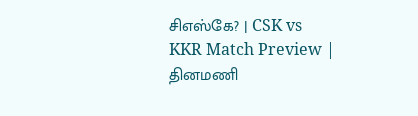சிஎஸ்கே? | CSK vs KKR Match Preview |
தினமணி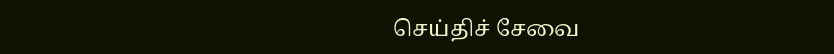செய்திச் சேவை